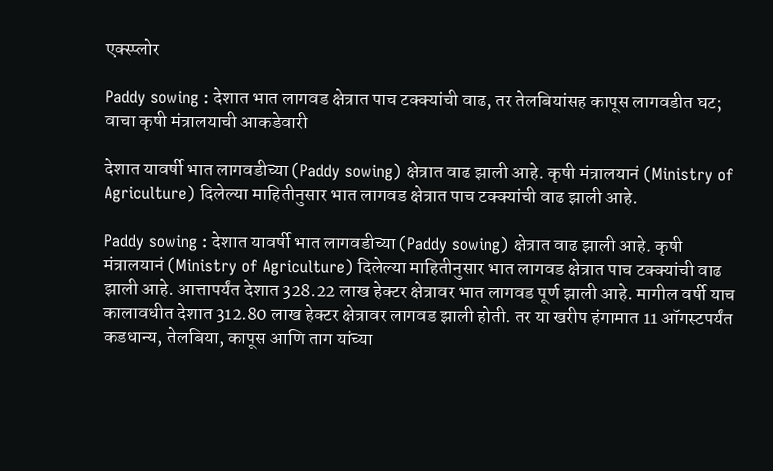एक्स्प्लोर

Paddy sowing : देशात भात लागवड क्षेत्रात पाच टक्क्यांची वाढ, तर तेलबियांसह कापूस लागवडीत घट; वाचा कृषी मंत्रालयाची आकडेवारी

देशात यावर्षी भात लागवडीच्या (Paddy sowing) क्षेत्रात वाढ झाली आहे. कृषी मंत्रालयानं (Ministry of Agriculture) दिलेल्या माहितीनुसार भात लागवड क्षेत्रात पाच टक्क्यांची वाढ झाली आहे.

Paddy sowing : देशात यावर्षी भात लागवडीच्या (Paddy sowing) क्षेत्रात वाढ झाली आहे. कृषी मंत्रालयानं (Ministry of Agriculture) दिलेल्या माहितीनुसार भात लागवड क्षेत्रात पाच टक्क्यांची वाढ झाली आहे. आत्तापर्यंत देशात 328.22 लाख हेक्टर क्षेत्रावर भात लागवड पूर्ण झाली आहे. मागील वर्षी याच कालावधीत देशात 312.80 लाख हेक्टर क्षेत्रावर लागवड झाली होती. तर या खरीप हंगामात 11 ऑगस्टपर्यंत कडधान्य, तेलबिया, कापूस आणि ताग यांच्या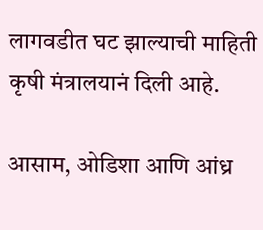लागवडीत घट झाल्याची माहिती कृषी मंत्रालयानं दिली आहे.

आसाम, ओडिशा आणि आंध्र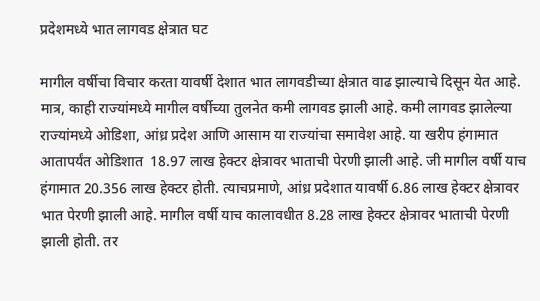प्रदेशमध्ये भात लागवड क्षेत्रात घट

मागील वर्षीचा विचार करता यावर्षी देशात भात लागवडीच्या क्षेत्रात वाढ झाल्याचे दिसून येत आहे. मात्र, काही राज्यांमध्ये मागील वर्षीच्या तुलनेत कमी लागवड झाली आहे. कमी लागवड झालेल्या राज्यांमध्ये ओडिशा, आंध्र प्रदेश आणि आसाम या राज्यांचा समावेश आहे. या खरीप हंगामात आतापर्यंत ओडिशात  18.97 लाख हेक्टर क्षेत्रावर भाताची पेरणी झाली आहे. जी मागील वर्षी याच हंगामात 20.356 लाख हेक्टर होती. त्याचप्रमाणे, आंध्र प्रदेशात यावर्षी 6.86 लाख हेक्‍टर क्षेत्रावर भात पेरणी झाली आहे. मागील वर्षी याच कालावधीत 8.28 लाख हेक्टर क्षेत्रावर भाताची पेरणी झाली होती. तर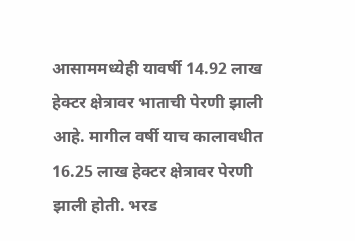आसाममध्येही यावर्षी 14.92 लाख हेक्‍टर क्षेत्रावर भाताची पेरणी झाली आहे. मागील वर्षी याच कालावधीत 16.25 लाख हेक्‍टर क्षेत्रावर पेरणी झाली होती. भरड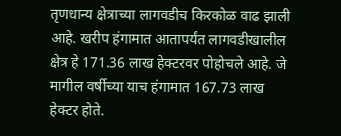तृणधान्य क्षेत्राच्या लागवडीच किरकोळ वाढ झाली आहे. खरीप हंगामात आतापर्यंत लागवडीखालील क्षेत्र हे 171.36 लाख हेक्‍टरवर पोहोचले आहे. जे मागील वर्षीच्या याच हंगामात 167.73 लाख हेक्‍टर होते.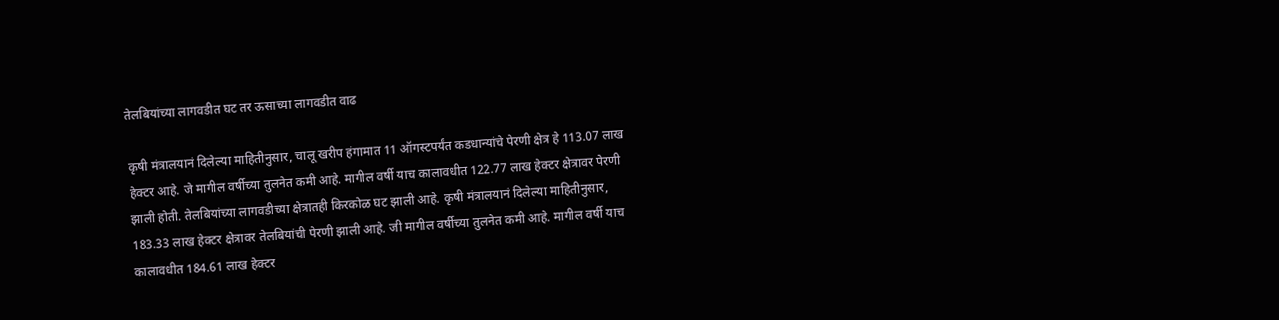तेलबियांच्या लागवडीत घट तर ऊसाच्या लागवडीत वाढ

कृषी मंत्रालयानं दिलेल्या माहितीनुसार, चालू खरीप हंगामात 11 ऑगस्टपर्यंत कडधान्यांचे पेरणी क्षेत्र हे 113.07 लाख हेक्‍टर आहे. जे मागील वर्षीच्या तुलनेत कमी आहे. मागील वर्षी याच कालावधीत 122.77 लाख हेक्‍टर क्षेत्रावर पेरणी झाली होती. तेलबियांच्या लागवडीच्या क्षेत्रातही किरकोळ घट झाली आहे. कृषी मंत्रालयानं दिलेल्या माहितीनुसार, 183.33 लाख हेक्टर क्षेत्रावर तेलबियांची पेरणी झाली आहे. जी मागील वर्षीच्या तुलनेत कमी आहे. मागील वर्षी याच कालावधीत 184.61 लाख हेक्टर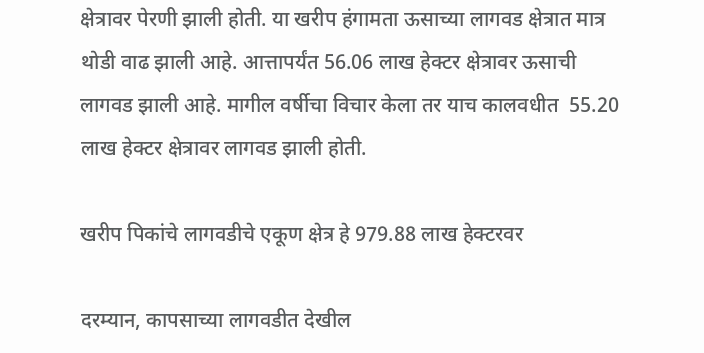क्षेत्रावर पेरणी झाली होती. या खरीप हंगामता ऊसाच्या लागवड क्षेत्रात मात्र थोडी वाढ झाली आहे. आत्तापर्यंत 56.06 लाख हेक्टर क्षेत्रावर ऊसाची लागवड झाली आहे. मागील वर्षीचा विचार केला तर याच कालवधीत  55.20 लाख हेक्टर क्षेत्रावर लागवड झाली होती.

खरीप पिकांचे लागवडीचे एकूण क्षेत्र हे 979.88 लाख हेक्टरवर

दरम्यान, कापसाच्या लागवडीत देखील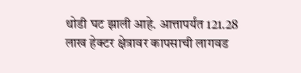थोडी घट झाली आहे. आत्तापर्यंत 121.28 लाख हेक्टर क्षेत्रावर कापसाची लागवड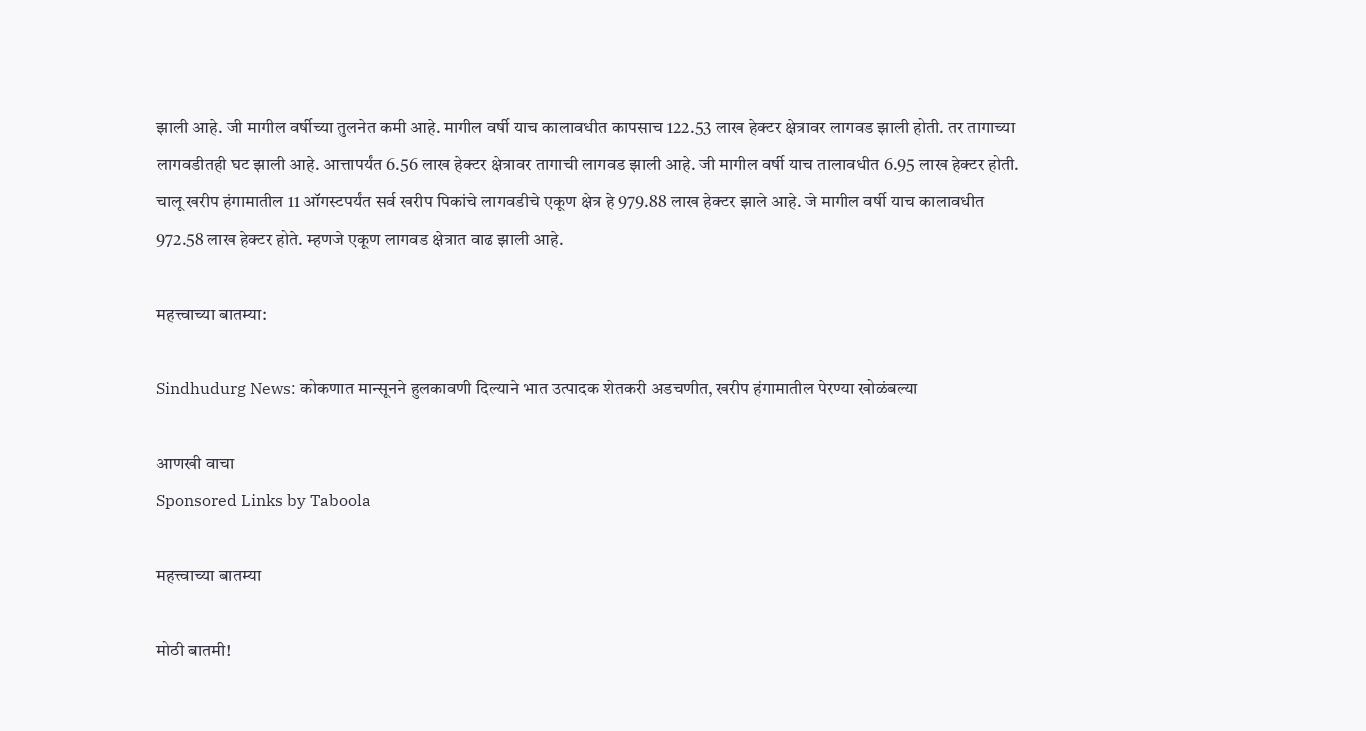झाली आहे. जी मागील वर्षीच्या तुलनेत कमी आहे. मागील वर्षी याच कालावधीत कापसाच 122.53 लाख हेक्टर क्षेत्रावर लागवड झाली होती. तर तागाच्या लागवडीतही घट झाली आहे. आत्तापर्यंत 6.56 लाख हेक्टर क्षेत्रावर तागाची लागवड झाली आहे. जी मागील वर्षी याच तालावधीत 6.95 लाख हेक्टर होती. चालू खरीप हंगामातील 11 ऑगस्टपर्यंत सर्व खरीप पिकांचे लागवडीचे एकूण क्षेत्र हे 979.88 लाख हेक्टर झाले आहे. जे मागील वर्षी याच कालावधीत 972.58 लाख हेक्टर होते. म्हणजे एकूण लागवड क्षेत्रात वाढ झाली आहे.

महत्त्वाच्या बातम्या:

Sindhudurg News: कोकणात मान्सूनने हुलकावणी दिल्याने भात उत्पादक शेतकरी अडचणीत, खरीप हंगामातील पेरण्या खोळंबल्या

आणखी वाचा
Sponsored Links by Taboola

महत्त्वाच्या बातम्या

मोठी बातमी!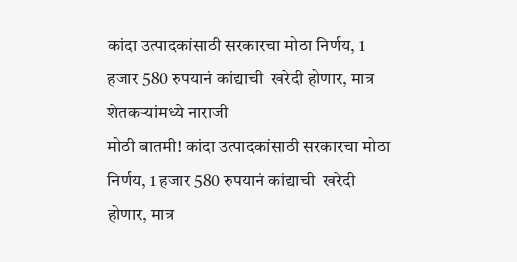कांदा उत्पादकांसाठी सरकारचा मोठा निर्णय, 1 हजार 580 रुपयानं कांद्याची  खरेदी होणार, मात्र शेतकऱ्यांमध्ये नाराजी
मोठी बातमी! कांदा उत्पादकांसाठी सरकारचा मोठा निर्णय, 1 हजार 580 रुपयानं कांद्याची  खरेदी होणार, मात्र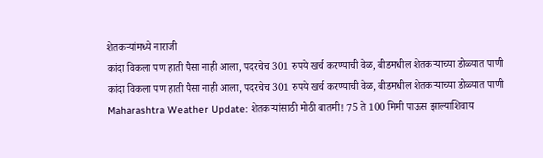शेतकऱ्यांमध्ये नाराजी
कांदा विकला पण हाती पैसा नाही आला, पदरचेच 301 रुपये खर्च करण्याची वेळ, बीडमधील शेतकऱ्याच्या डोळ्यात पाणी
कांदा विकला पण हाती पैसा नाही आला, पदरचेच 301 रुपये खर्च करण्याची वेळ, बीडमधील शेतकऱ्याच्या डोळ्यात पाणी
Maharashtra Weather Update: शेतकऱ्यांसाठी मोठी बातमी! 75 ते 100 मिमी पाऊस झाल्याशिवाय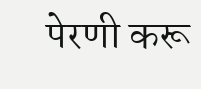पेरणी करू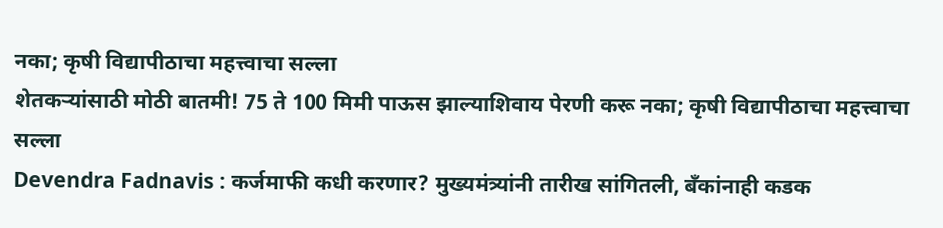नका; कृषी विद्यापीठाचा महत्त्वाचा सल्ला
शेतकऱ्यांसाठी मोठी बातमी! 75 ते 100 मिमी पाऊस झाल्याशिवाय पेरणी करू नका; कृषी विद्यापीठाचा महत्त्वाचा सल्ला
Devendra Fadnavis : कर्जमाफी कधी करणार? मुख्यमंत्र्यांनी तारीख सांगितली, बँकांनाही कडक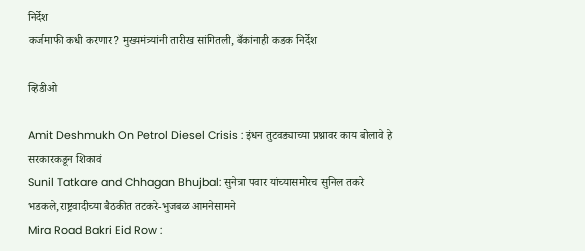निर्देश
कर्जमाफी कधी करणार? मुख्यमंत्र्यांनी तारीख सांगितली, बँकांनाही कडक निर्देश

व्हिडीओ

Amit Deshmukh On Petrol Diesel Crisis : इंधन तुटवड्याच्या प्रश्नावर काय बोलावे हे सरकारकडून शिकावं
Sunil Tatkare and Chhagan Bhujbal: सुनेत्रा पवार यांच्यासमोरच सुनिल तकरे भडकले,राष्ट्रवादीच्या बैठकीत तटकरे-भुजबळ आमनेसामने
Mira Road Bakri Eid Row :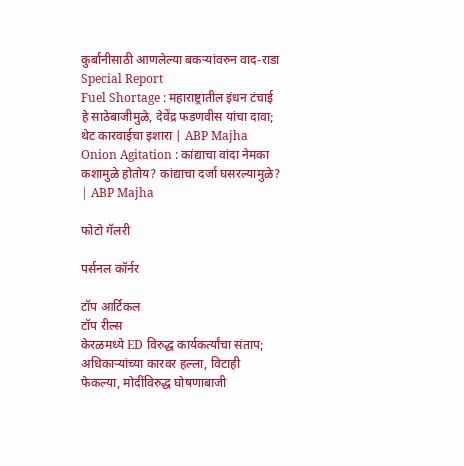कुर्बानीसाठी आणलेल्या बकऱ्यांवरुन वाद-राडा Special Report
Fuel Shortage : महाराष्ट्रातील इंधन टंचाई हे साठेबाजीमुळे, देवेंद्र फडणवीस यांचा दावा; थेट कारवाईचा इशारा | ABP Majha
Onion Agitation : कांद्याचा वांदा नेमका कशामुळे होतोय? कांद्याचा दर्जा घसरल्यामुळे? | ABP Majha

फोटो गॅलरी

पर्सनल कॉर्नर

टॉप आर्टिकल
टॉप रील्स
केरळमध्ये ED विरुद्ध कार्यकर्त्यांचा संताप; अधिकाऱ्यांच्या कारवर हल्ला, विटाही फेकल्या, मोदींविरुद्ध घोषणाबाजी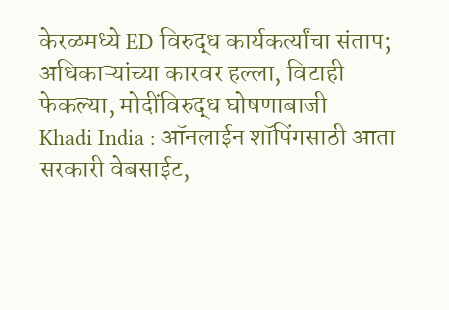केरळमध्ये ED विरुद्ध कार्यकर्त्यांचा संताप; अधिकाऱ्यांच्या कारवर हल्ला, विटाही फेकल्या, मोदींविरुद्ध घोषणाबाजी
Khadi India : ऑनलाईन शॉपिंगसाठी आता सरकारी वेबसाईट,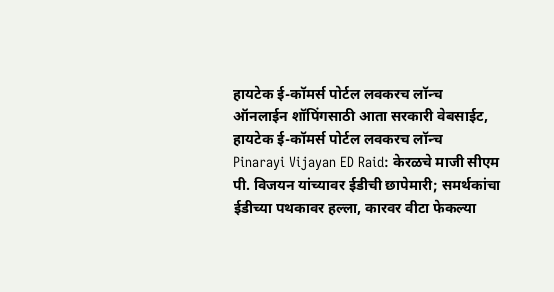हायटेक ई-कॉमर्स पोर्टल लवकरच लॉन्च
ऑनलाईन शॉपिंगसाठी आता सरकारी वेबसाईट, हायटेक ई-कॉमर्स पोर्टल लवकरच लॉन्च
Pinarayi Vijayan ED Raid: केरळचे माजी सीएम पी. विजयन यांच्यावर ईडीची छापेमारी; समर्थकांचा ईडीच्या पथकावर हल्ला, कारवर वीटा फेकल्या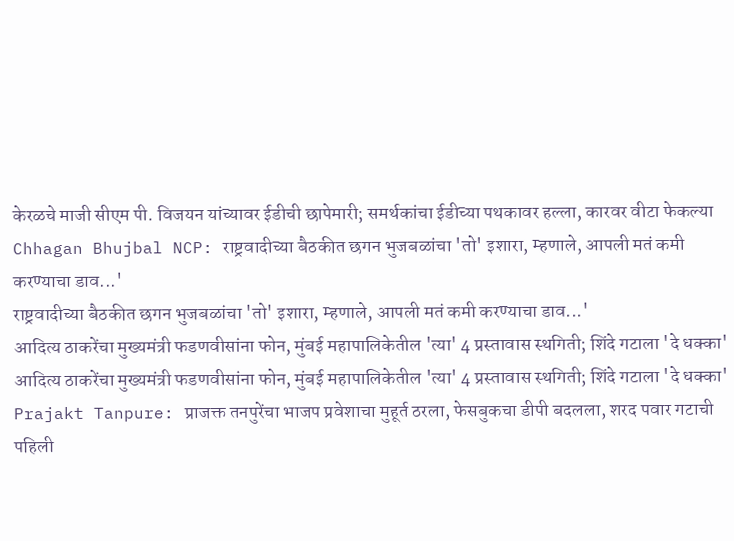केरळचे माजी सीएम पी. विजयन यांच्यावर ईडीची छापेमारी; समर्थकांचा ईडीच्या पथकावर हल्ला, कारवर वीटा फेकल्या
Chhagan Bhujbal NCP: राष्ट्रवादीच्या बैठकीत छगन भुजबळांचा 'तो' इशारा, म्हणाले, आपली मतं कमी करण्याचा डाव...'
राष्ट्रवादीच्या बैठकीत छगन भुजबळांचा 'तो' इशारा, म्हणाले, आपली मतं कमी करण्याचा डाव...'
आदित्य ठाकरेंचा मुख्यमंत्री फडणवीसांना फोन, मुंबई महापालिकेतील 'त्या' 4 प्रस्तावास स्थगिती; शिंदे गटाला 'दे धक्का'
आदित्य ठाकरेंचा मुख्यमंत्री फडणवीसांना फोन, मुंबई महापालिकेतील 'त्या' 4 प्रस्तावास स्थगिती; शिंदे गटाला 'दे धक्का'
Prajakt Tanpure: प्राजक्त तनपुरेंचा भाजप प्रवेशाचा मुहूर्त ठरला, फेसबुकचा डीपी बदलला, शरद पवार गटाची पहिली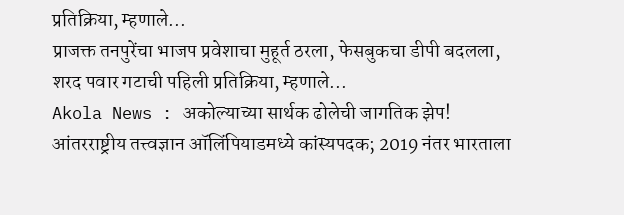प्रतिक्रिया, म्हणाले...
प्राजक्त तनपुरेंचा भाजप प्रवेशाचा मुहूर्त ठरला, फेसबुकचा डीपी बदलला, शरद पवार गटाची पहिली प्रतिक्रिया, म्हणाले...
Akola News : अकोल्याच्या सार्थक ढोलेची जागतिक झेप! आंतरराष्ट्रीय तत्त्वज्ञान ऑलिंपियाडमध्ये कांस्यपदक; 2019 नंतर भारताला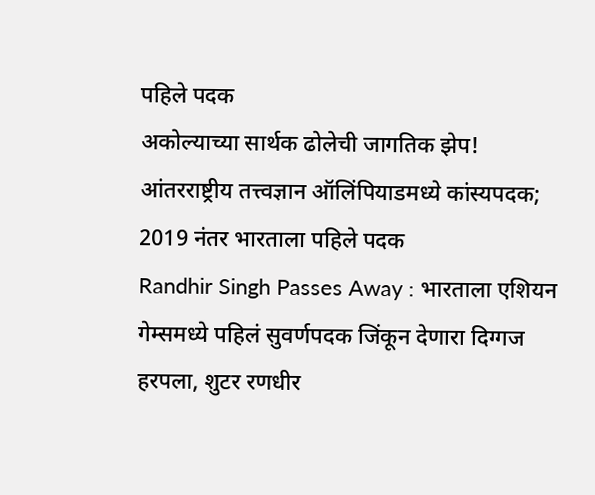पहिले पदक
अकोल्याच्या सार्थक ढोलेची जागतिक झेप! आंतरराष्ट्रीय तत्त्वज्ञान ऑलिंपियाडमध्ये कांस्यपदक; 2019 नंतर भारताला पहिले पदक
Randhir Singh Passes Away : भारताला एशियन गेम्समध्ये पहिलं सुवर्णपदक जिंकून देणारा दिग्गज हरपला, शुटर रणधीर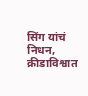सिंग यांचं निधन, क्रीडाविश्वात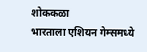शोककळा
भारताला एशियन गेम्समध्ये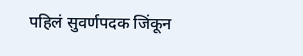पहिलं सुवर्णपदक जिंकून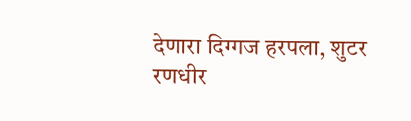देणारा दिग्गज हरपला, शुटर रणधीर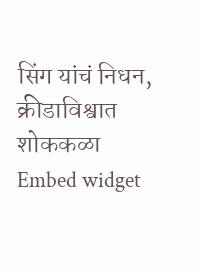सिंग यांचं निधन, क्रीडाविश्वात शोककळा
Embed widget